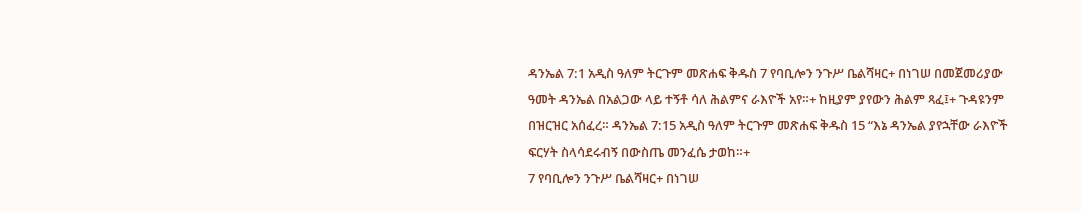ዳንኤል 7:1 አዲስ ዓለም ትርጉም መጽሐፍ ቅዱስ 7 የባቢሎን ንጉሥ ቤልሻዛር+ በነገሠ በመጀመሪያው ዓመት ዳንኤል በአልጋው ላይ ተኝቶ ሳለ ሕልምና ራእዮች አየ።+ ከዚያም ያየውን ሕልም ጻፈ፤+ ጉዳዩንም በዝርዝር አሰፈረ። ዳንኤል 7:15 አዲስ ዓለም ትርጉም መጽሐፍ ቅዱስ 15 “እኔ ዳንኤል ያየኋቸው ራእዮች ፍርሃት ስላሳደሩብኝ በውስጤ መንፈሴ ታወከ።+
7 የባቢሎን ንጉሥ ቤልሻዛር+ በነገሠ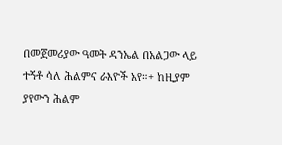በመጀመሪያው ዓመት ዳንኤል በአልጋው ላይ ተኝቶ ሳለ ሕልምና ራእዮች አየ።+ ከዚያም ያየውን ሕልም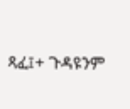ጻፈ፤+ ጉዳዩንም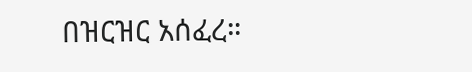በዝርዝር አሰፈረ።